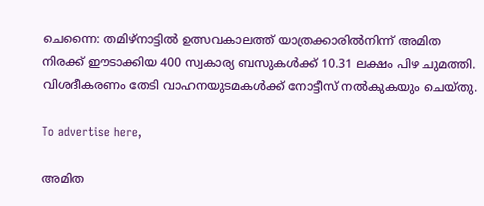ചെന്നൈ: തമിഴ്‌നാട്ടിൽ ഉത്സവകാലത്ത് യാത്രക്കാരിൽനിന്ന് അമിത നിരക്ക് ഈടാക്കിയ 400 സ്വകാര്യ ബസുകൾക്ക് 10.31 ലക്ഷം പിഴ ചുമത്തി. വിശദീകരണം തേടി വാഹനയുടമകൾക്ക് നോട്ടീസ് നൽകുകയും ചെയ്തു.

To advertise here,

അമിത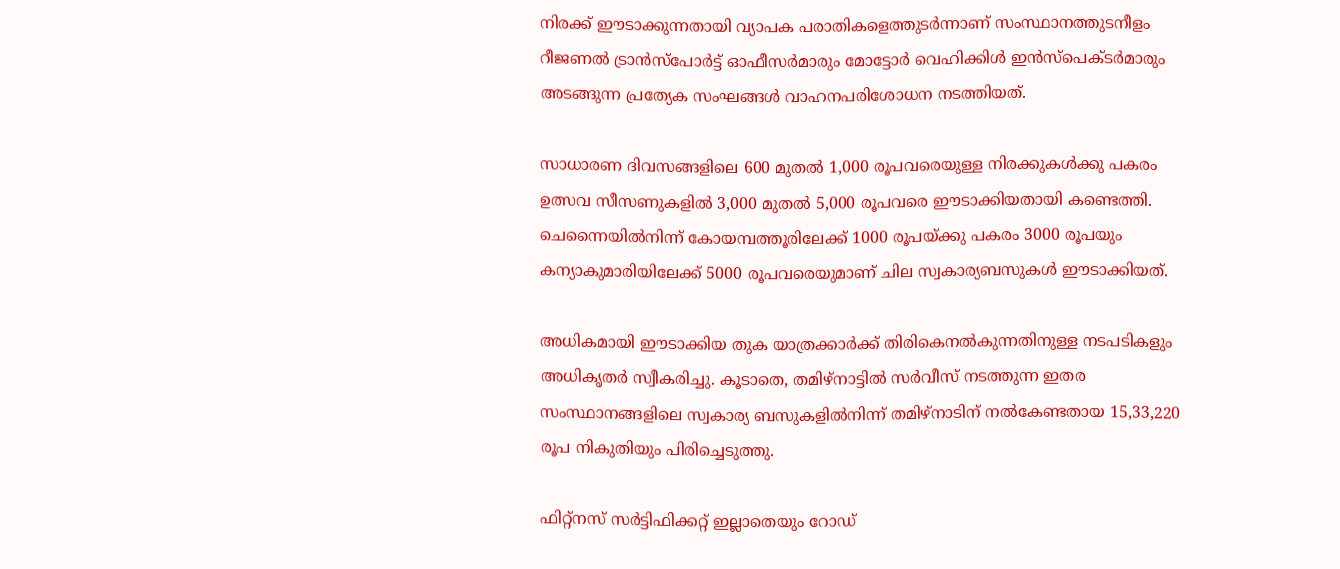നിരക്ക് ഈടാക്കുന്നതായി വ്യാപക പരാതികളെത്തുടർന്നാണ് സംസ്ഥാനത്തുടനീളം റീജണൽ ട്രാൻസ്‌പോർട്ട് ഓഫീസർമാരും മോട്ടോർ വെഹിക്കിൾ ഇൻസ്‌പെക്ടർമാരും അടങ്ങുന്ന പ്രത്യേക സംഘങ്ങൾ വാഹനപരിശോധന നടത്തിയത്.

സാധാരണ ദിവസങ്ങളിലെ 600 മുതൽ 1,000 രൂപവരെയുള്ള നിരക്കുകൾക്കു പകരം ഉത്സവ സീസണുകളിൽ 3,000 മുതൽ 5,000 രൂപവരെ ഈടാക്കിയതായി കണ്ടെത്തി. ചെന്നൈയിൽനിന്ന് കോയമ്പത്തൂരിലേക്ക് 1000 രൂപയ്ക്കു പകരം 3000 രൂപയും കന്യാകുമാരിയിലേക്ക് 5000 രൂപവരെയുമാണ് ചില സ്വകാര്യബസുകൾ ഈടാക്കിയത്.

അധികമായി ഈടാക്കിയ തുക യാത്രക്കാർക്ക് തിരികെനൽകുന്നതിനുള്ള നടപടികളും അധികൃതർ സ്വീകരിച്ചു. കൂടാതെ, തമിഴ്‌നാട്ടിൽ സർവീസ് നടത്തുന്ന ഇതര സംസ്ഥാനങ്ങളിലെ സ്വകാര്യ ബസുകളിൽനിന്ന് തമിഴ്‌നാടിന് നൽകേണ്ടതായ 15,33,220 രൂപ നികുതിയും പിരിച്ചെടുത്തു.

ഫിറ്റ്‌നസ് സർട്ടിഫിക്കറ്റ് ഇല്ലാതെയും റോഡ്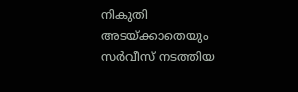നികുതി അടയ്ക്കാതെയും സർവീസ് നടത്തിയ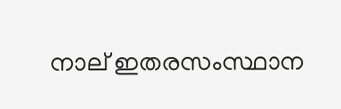നാല് ഇതരസംസ്ഥാന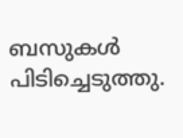ബസുകൾ പിടിച്ചെടുത്തു.